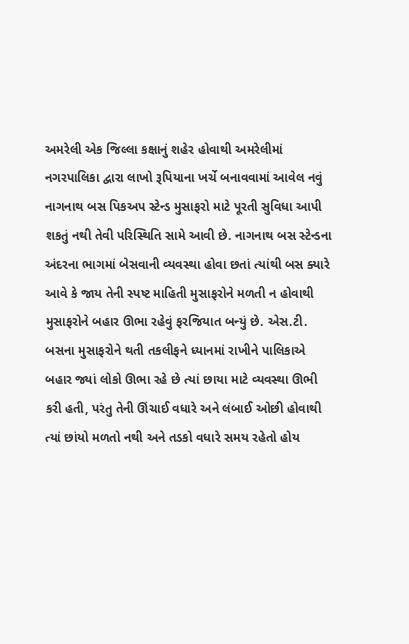અમરેલી એક જિલ્લા કક્ષાનું શહેર હોવાથી અમરેલીમાં નગરપાલિકા દ્વારા લાખો રૂપિયાના ખર્ચે બનાવવામાં આવેલ નવું નાગનાથ બસ પિકઅપ સ્ટેન્ડ મુસાફરો માટે પૂરતી સુવિધા આપી શકતું નથી તેવી પરિસ્થિતિ સામે આવી છે. નાગનાથ બસ સ્ટેન્ડના અંદરના ભાગમાં બેસવાની વ્યવસ્થા હોવા છતાં ત્યાંથી બસ ક્યારે આવે કે જાય તેની સ્પષ્ટ માહિતી મુસાફરોને મળતી ન હોવાથી મુસાફરોને બહાર ઊભા રહેવું ફરજિયાત બન્યું છે. એસ.ટી. બસના મુસાફરોને થતી તકલીફને ધ્યાનમાં રાખીને પાલિકાએ બહાર જ્યાં લોકો ઊભા રહે છે ત્યાં છાયા માટે વ્યવસ્થા ઊભી કરી હતી, પરંતુ તેની ઊંચાઈ વધારે અને લંબાઈ ઓછી હોવાથી ત્યાં છાંયો મળતો નથી અને તડકો વધારે સમય રહેતો હોય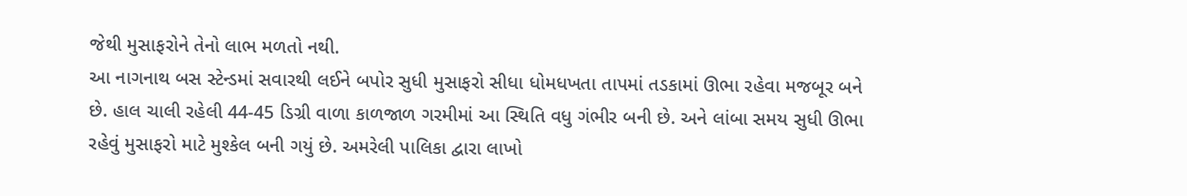જેથી મુસાફરોને તેનો લાભ મળતો નથી.
આ નાગનાથ બસ સ્ટેન્ડમાં સવારથી લઈને બપોર સુધી મુસાફરો સીધા ધોમધખતા તાપમાં તડકામાં ઊભા રહેવા મજબૂર બને છે. હાલ ચાલી રહેલી 44-45 ડિગ્રી વાળા કાળજાળ ગરમીમાં આ સ્થિતિ વધુ ગંભીર બની છે. અને લાંબા સમય સુધી ઊભા રહેવું મુસાફરો માટે મુશ્કેલ બની ગયું છે. અમરેલી પાલિકા દ્વારા લાખો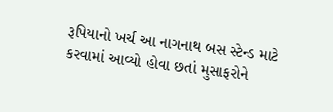રૂપિયાનો ખર્ચ આ નાગનાથ બસ સ્ટેન્ડ માટે કરવામાં આવ્યો હોવા છતાં મુસાફરોને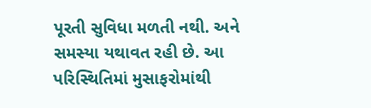પૂરતી સુવિધા મળતી નથી. અને સમસ્યા યથાવત રહી છે. આ પરિસ્થિતિમાં મુસાફરોમાંથી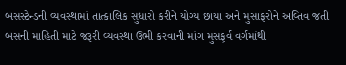બસસ્ટેન્ડની વ્યવસ્થામાં તાત્કાલિક સુધારો કરીને યોગ્ય છાયા અને મુસાફરોને અવ્તિવ જતી બસની માહિતી માટે જરૂરી વ્યવસ્થા ઉભી કરવાની માંગ મુસફ઼ર્વ વર્ગમાંથી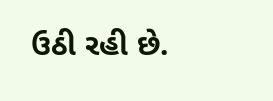ઉઠી રહી છે.